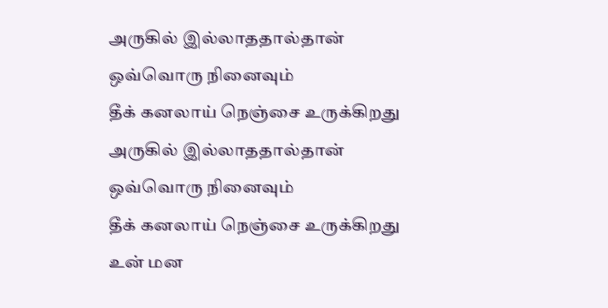அருகில் இல்லாததால்தான்
ஒவ்வொரு நினைவும்
தீக் கனலாய் நெஞ்சை உருக்கிறது
அருகில் இல்லாததால்தான்
ஒவ்வொரு நினைவும்
தீக் கனலாய் நெஞ்சை உருக்கிறது
உன் மன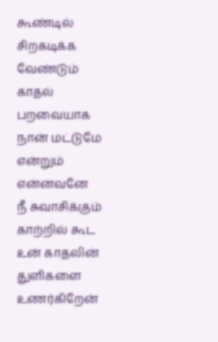கூண்டில்
சிறகடிக்க வேண்டும்
காதல் பறவையாக
நான் மட்டுமே
என்றும் என்னவனே
நீ சுவாசிக்கும் காற்றில் கூட
உன் காதலின்
துளிகளை உணர்கிறேன்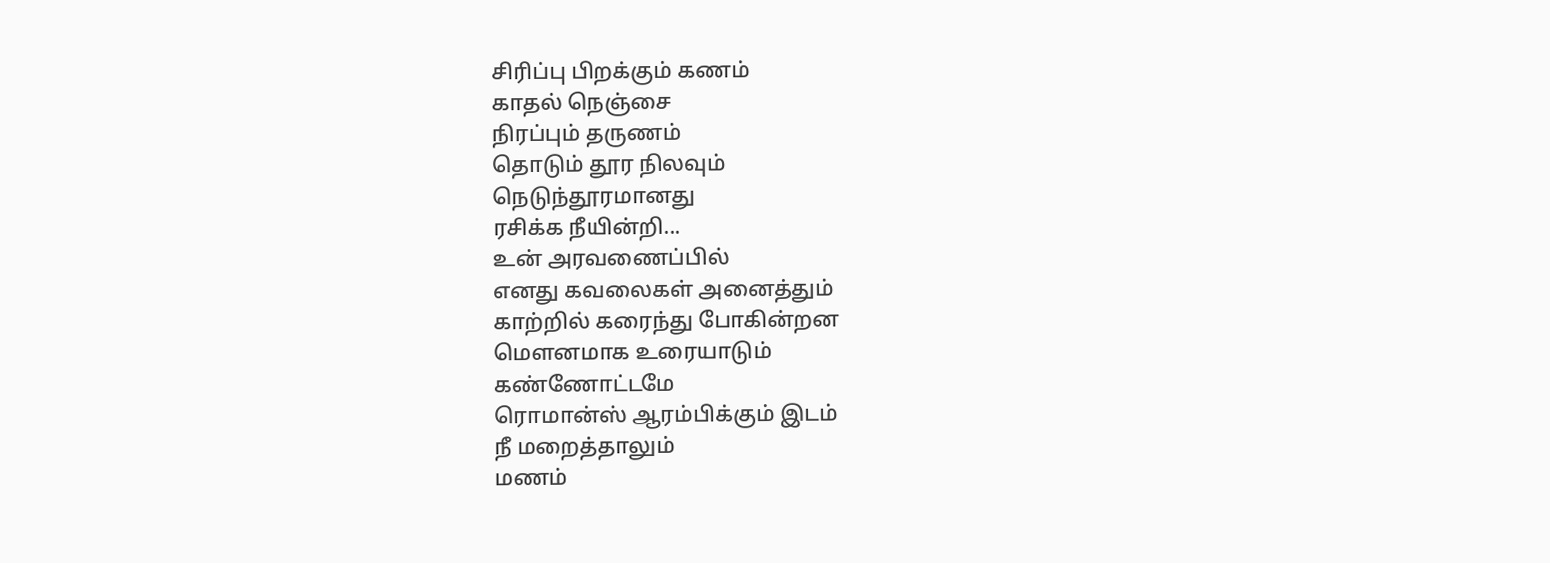சிரிப்பு பிறக்கும் கணம்
காதல் நெஞ்சை
நிரப்பும் தருணம்
தொடும் தூர நிலவும்
நெடுந்தூரமானது
ரசிக்க நீயின்றி...
உன் அரவணைப்பில்
எனது கவலைகள் அனைத்தும்
காற்றில் கரைந்து போகின்றன
மௌனமாக உரையாடும்
கண்ணோட்டமே
ரொமான்ஸ் ஆரம்பிக்கும் இடம்
நீ மறைத்தாலும்
மணம்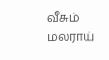வீசும்
மலராய்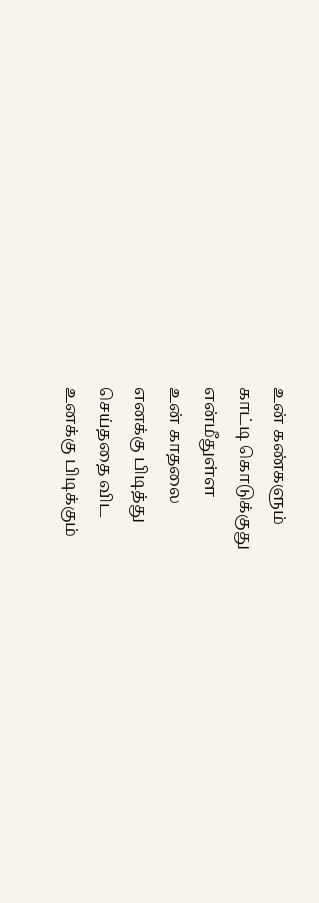உன் கண்களும்
காட்டி கொடுக்குது
என்மீதுள்ள
உன் காதலை
எனக்கு பிடித்து
செய்ததை விட
உனக்கு பிடிக்கும்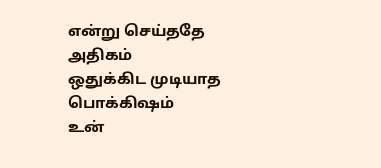என்று செய்ததே அதிகம்
ஒதுக்கிட முடியாத
பொக்கிஷம்
உன்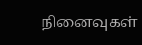நினைவுகள்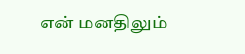என் மனதிலும்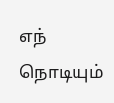எந் நொடியும்